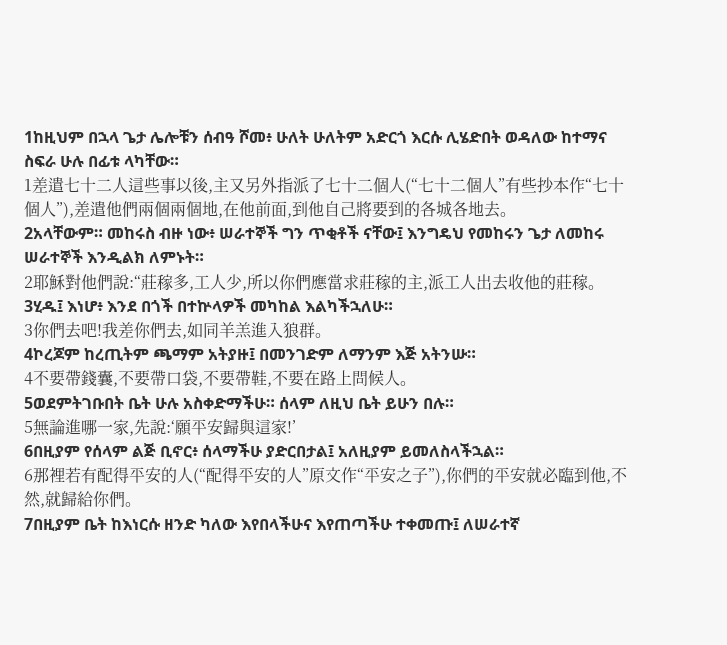1ከዚህም በኋላ ጌታ ሌሎቹን ሰብዓ ሾመ፥ ሁለት ሁለትም አድርጎ እርሱ ሊሄድበት ወዳለው ከተማና ስፍራ ሁሉ በፊቱ ላካቸው።
1差遣七十二人這些事以後,主又另外指派了七十二個人(“七十二個人”有些抄本作“七十個人”),差遣他們兩個兩個地,在他前面,到他自己將要到的各城各地去。
2አላቸውም። መከሩስ ብዙ ነው፥ ሠራተኞች ግን ጥቂቶች ናቸው፤ እንግዴህ የመከሩን ጌታ ለመከሩ ሠራተኞች እንዲልክ ለምኑት።
2耶穌對他們說:“莊稼多,工人少,所以你們應當求莊稼的主,派工人出去收他的莊稼。
3ሂዱ፤ እነሆ፥ እንደ በጎች በተኵላዎች መካከል እልካችኋለሁ።
3你們去吧!我差你們去,如同羊羔進入狼群。
4ኮረጆም ከረጢትም ጫማም አትያዙ፤ በመንገድም ለማንም እጅ አትንሡ።
4不要帶錢囊,不要帶口袋,不要帶鞋,不要在路上問候人。
5ወደምትገቡበት ቤት ሁሉ አስቀድማችሁ። ሰላም ለዚህ ቤት ይሁን በሉ።
5無論進哪一家,先說:‘願平安歸與這家!’
6በዚያም የሰላም ልጅ ቢኖር፥ ሰላማችሁ ያድርበታል፤ አለዚያም ይመለስላችኋል።
6那裡若有配得平安的人(“配得平安的人”原文作“平安之子”),你們的平安就必臨到他,不然,就歸給你們。
7በዚያም ቤት ከእነርሱ ዘንድ ካለው እየበላችሁና እየጠጣችሁ ተቀመጡ፤ ለሠራተኛ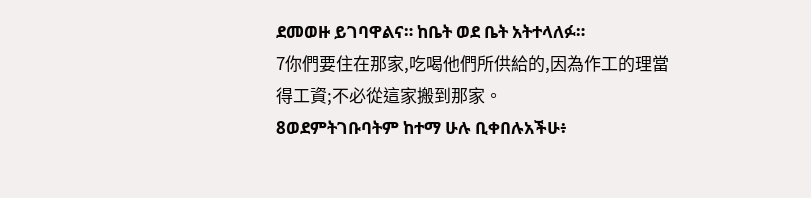ደመወዙ ይገባዋልና። ከቤት ወደ ቤት አትተላለፉ።
7你們要住在那家,吃喝他們所供給的,因為作工的理當得工資;不必從這家搬到那家。
8ወደምትገቡባትም ከተማ ሁሉ ቢቀበሉአችሁ፥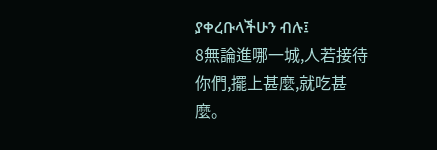ያቀረቡላችሁን ብሉ፤
8無論進哪一城,人若接待你們,擺上甚麼,就吃甚麼。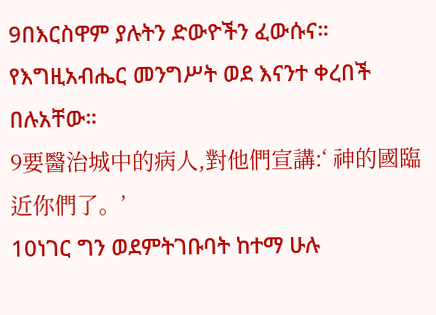9በእርስዋም ያሉትን ድውዮችን ፈውሱና። የእግዚአብሔር መንግሥት ወደ እናንተ ቀረበች በሉአቸው።
9要醫治城中的病人,對他們宣講:‘ 神的國臨近你們了。’
10ነገር ግን ወደምትገቡባት ከተማ ሁሉ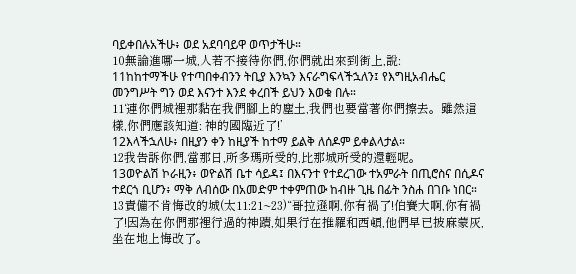ባይቀበሉአችሁ፥ ወደ አደባባይዋ ወጥታችሁ።
10無論進哪一城,人若不接待你們,你們就出來到街上,說:
11ከከተማችሁ የተጣበቀብንን ትቢያ እንኳን እናራግፍላችኋለን፤ የእግዚአብሔር መንግሥት ግን ወደ እናንተ እንደ ቀረበች ይህን እወቁ በሉ።
11‘連你們城裡那黏在我們腳上的塵土,我們也要當著你們擦去。雖然這樣,你們應該知道: 神的國臨近了!’
12እላችኋለሁ፥ በዚያን ቀን ከዚያች ከተማ ይልቅ ለሰዶም ይቀልላታል።
12我告訴你們,當那日,所多瑪所受的,比那城所受的還輕呢。
13ወዮልሽ ኮራዚን፥ ወዮልሽ ቤተ ሳይዳ፤ በእናንተ የተደረገው ተአምራት በጢሮስና በሲዶና ተደርጎ ቢሆን፥ ማቅ ለብሰው በአመድም ተቀምጠው ከብዙ ጊዜ በፊት ንስሐ በገቡ ነበር።
13責備不肯悔改的城(太11:21~23)“哥拉遜啊,你有禍了!伯賽大啊,你有禍了!因為在你們那裡行過的神蹟,如果行在推羅和西頓,他們早已披麻蒙灰,坐在地上悔改了。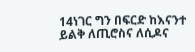14ነገር ግን በፍርድ ከእናንተ ይልቅ ለጢሮስና ለሲዶና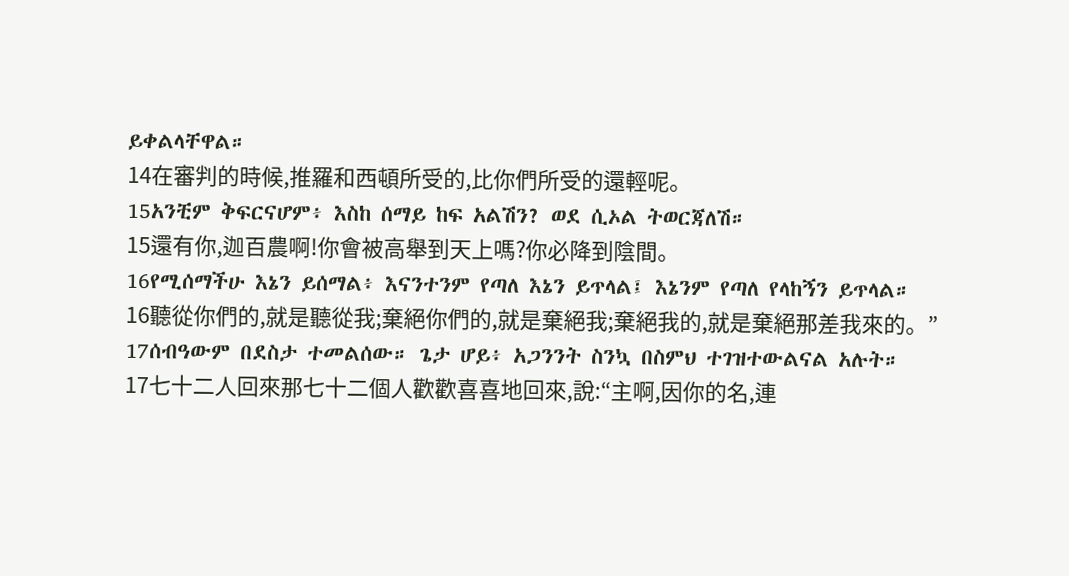ይቀልላቸዋል።
14在審判的時候,推羅和西頓所受的,比你們所受的還輕呢。
15አንቺም ቅፍርናሆም፥ እስከ ሰማይ ከፍ አልሽን? ወደ ሲኦል ትወርጃለሽ።
15還有你,迦百農啊!你會被高舉到天上嗎?你必降到陰間。
16የሚሰማችሁ እኔን ይሰማል፥ እናንተንም የጣለ እኔን ይጥላል፤ እኔንም የጣለ የላከኝን ይጥላል።
16聽從你們的,就是聽從我;棄絕你們的,就是棄絕我;棄絕我的,就是棄絕那差我來的。”
17ሰብዓውም በደስታ ተመልሰው። ጌታ ሆይ፥ አጋንንት ስንኳ በስምህ ተገዝተውልናል አሉት።
17七十二人回來那七十二個人歡歡喜喜地回來,說:“主啊,因你的名,連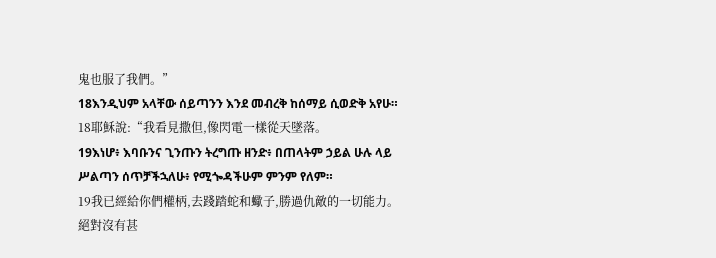鬼也服了我們。”
18እንዲህም አላቸው ሰይጣንን እንደ መብረቅ ከሰማይ ሲወድቅ አየሁ።
18耶穌說:“我看見撒但,像閃電一樣從天墜落。
19እነሆ፥ እባቡንና ጊንጡን ትረግጡ ዘንድ፥ በጠላትም ኃይል ሁሉ ላይ ሥልጣን ሰጥቻችኋለሁ፥ የሚጐዳችሁም ምንም የለም።
19我已經給你們權柄,去踐踏蛇和蠍子,勝過仇敵的一切能力。絕對沒有甚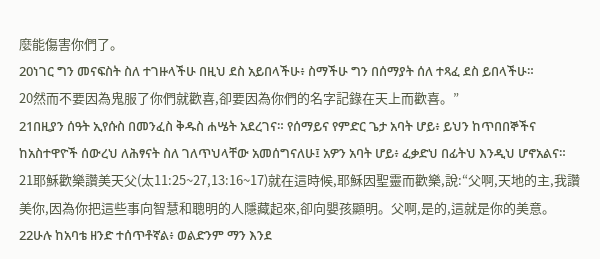麼能傷害你們了。
20ነገር ግን መናፍስት ስለ ተገዙላችሁ በዚህ ደስ አይበላችሁ፥ ስማችሁ ግን በሰማያት ሰለ ተጻፈ ደስ ይበላችሁ።
20然而不要因為鬼服了你們就歡喜,卻要因為你們的名字記錄在天上而歡喜。”
21በዚያን ሰዓት ኢየሱስ በመንፈስ ቅዱስ ሐሤት አደረገና። የሰማይና የምድር ጌታ አባት ሆይ፥ ይህን ከጥበበኞችና ከአስተዋዮች ሰውረህ ለሕፃናት ስለ ገለጥህላቸው አመሰግናለሁ፤ አዎን አባት ሆይ፥ ፈቃድህ በፊትህ እንዲህ ሆኖአልና።
21耶穌歡樂讚美天父(太11:25~27,13:16~17)就在這時候,耶穌因聖靈而歡樂,說:“父啊,天地的主,我讚美你,因為你把這些事向智慧和聰明的人隱藏起來,卻向嬰孩顯明。父啊,是的,這就是你的美意。
22ሁሉ ከአባቴ ዘንድ ተሰጥቶኛል፥ ወልድንም ማን እንደ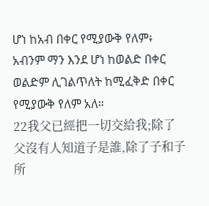ሆነ ከአብ በቀር የሚያውቅ የለም፥ አብንም ማን እንደ ሆነ ከወልድ በቀር ወልድም ሊገልጥለት ከሚፈቅድ በቀር የሚያውቅ የለም አለ።
22我父已經把一切交給我;除了父沒有人知道子是誰,除了子和子所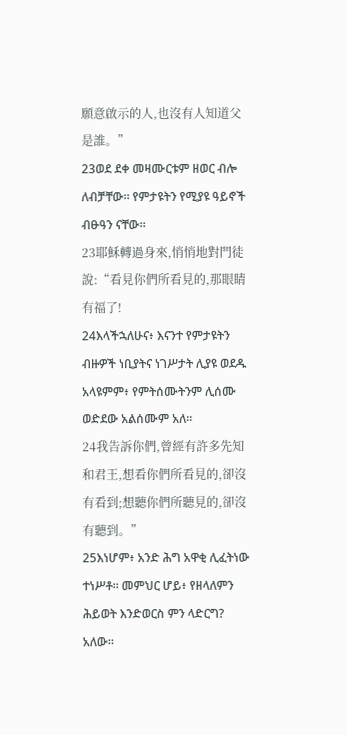願意啟示的人,也沒有人知道父是誰。”
23ወደ ደቀ መዛሙርቱም ዘወር ብሎ ለብቻቸው። የምታዩትን የሚያዩ ዓይኖች ብፁዓን ናቸው።
23耶穌轉過身來,悄悄地對門徒說:“看見你們所看見的,那眼睛有福了!
24እላችኋለሁና፥ እናንተ የምታዩትን ብዙዎች ነቢያትና ነገሥታት ሊያዩ ወደዱ አላዩምም፥ የምትሰሙትንም ሊሰሙ ወድደው አልሰሙም አለ።
24我告訴你們,曾經有許多先知和君王,想看你們所看見的,卻沒有看到;想聽你們所聽見的,卻沒有聽到。”
25እነሆም፥ አንድ ሕግ አዋቂ ሊፈትነው ተነሥቶ። መምህር ሆይ፥ የዘላለምን ሕይወት እንድወርስ ምን ላድርግ? አለው።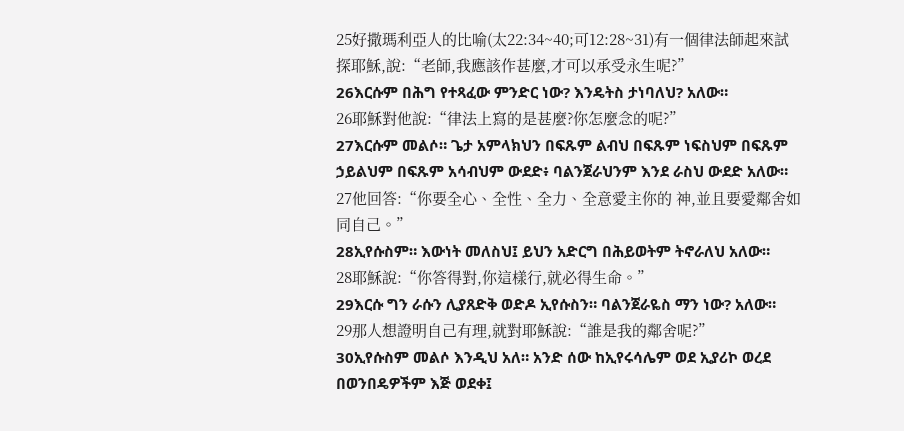25好撒瑪利亞人的比喻(太22:34~40;可12:28~31)有一個律法師起來試探耶穌,說:“老師,我應該作甚麼,才可以承受永生呢?”
26እርሱም በሕግ የተጻፈው ምንድር ነው? እንዴትስ ታነባለህ? አለው።
26耶穌對他說:“律法上寫的是甚麼?你怎麼念的呢?”
27እርሱም መልሶ። ጌታ አምላክህን በፍጹም ልብህ በፍጹም ነፍስህም በፍጹም ኃይልህም በፍጹም አሳብህም ውደድ፥ ባልንጀራህንም እንደ ራስህ ውደድ አለው።
27他回答:“你要全心、全性、全力、全意愛主你的 神,並且要愛鄰舍如同自己。”
28ኢየሱስም። እውነት መለስህ፤ ይህን አድርግ በሕይወትም ትኖራለህ አለው።
28耶穌說:“你答得對,你這樣行,就必得生命。”
29እርሱ ግን ራሱን ሊያጸድቅ ወድዶ ኢየሱስን። ባልንጀራዬስ ማን ነው? አለው።
29那人想證明自己有理,就對耶穌說:“誰是我的鄰舍呢?”
30ኢየሱስም መልሶ እንዲህ አለ። አንድ ሰው ከኢየሩሳሌም ወደ ኢያሪኮ ወረደ በወንበዴዎችም እጅ ወደቀ፤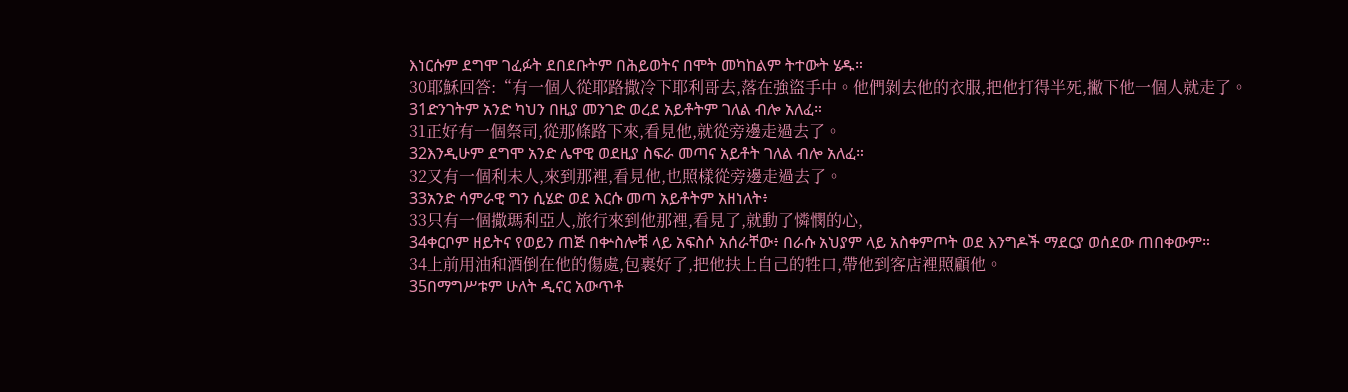እነርሱም ደግሞ ገፈፉት ደበደቡትም በሕይወትና በሞት መካከልም ትተውት ሄዱ።
30耶穌回答:“有一個人從耶路撒冷下耶利哥去,落在強盜手中。他們剝去他的衣服,把他打得半死,撇下他一個人就走了。
31ድንገትም አንድ ካህን በዚያ መንገድ ወረደ አይቶትም ገለል ብሎ አለፈ።
31正好有一個祭司,從那條路下來,看見他,就從旁邊走過去了。
32እንዲሁም ደግሞ አንድ ሌዋዊ ወደዚያ ስፍራ መጣና አይቶት ገለል ብሎ አለፈ።
32又有一個利未人,來到那裡,看見他,也照樣從旁邊走過去了。
33አንድ ሳምራዊ ግን ሲሄድ ወደ እርሱ መጣ አይቶትም አዘነለት፥
33只有一個撒瑪利亞人,旅行來到他那裡,看見了,就動了憐憫的心,
34ቀርቦም ዘይትና የወይን ጠጅ በቍስሎቹ ላይ አፍስሶ አሰራቸው፥ በራሱ አህያም ላይ አስቀምጦት ወደ እንግዶች ማደርያ ወሰደው ጠበቀውም።
34上前用油和酒倒在他的傷處,包裹好了,把他扶上自己的牲口,帶他到客店裡照顧他。
35በማግሥቱም ሁለት ዲናር አውጥቶ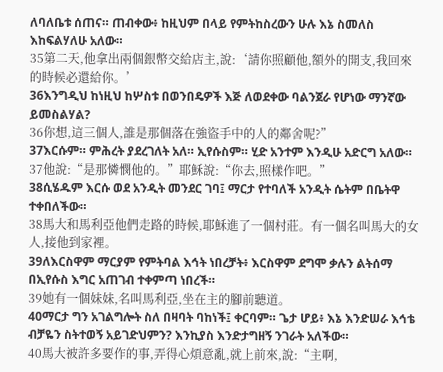ለባለቤቱ ሰጠና። ጠብቀው፥ ከዚህም በላይ የምትከስረውን ሁሉ እኔ ስመለስ እከፍልሃለሁ አለው።
35第二天,他拿出兩個銀幣交給店主,說:‘請你照顧他,額外的開支,我回來的時候必還給你。’
36እንግዲህ ከነዚህ ከሦስቱ በወንበዴዎች እጅ ለወደቀው ባልንጀራ የሆነው ማንኛው ይመስልሃል?
36你想,這三個人,誰是那個落在強盜手中的人的鄰舍呢?”
37እርሱም። ምሕረት ያደረገለት አለ። ኢየሱስም። ሂድ አንተም እንዲሁ አድርግ አለው።
37他說:“是那憐憫他的。”耶穌說:“你去,照樣作吧。”
38ሲሄዱም እርሱ ወደ አንዲት መንደር ገባ፤ ማርታ የተባለች አንዲት ሴትም በቤትዋ ተቀበለችው።
38馬大和馬利亞他們走路的時候,耶穌進了一個村莊。有一個名叫馬大的女人,接他到家裡。
39ለእርስዋም ማርያም የምትባል እኅት ነበረቻት፥ እርስዋም ደግሞ ቃሉን ልትሰማ በኢየሱስ እግር አጠገብ ተቀምጣ ነበረች።
39她有一個妹妹,名叫馬利亞,坐在主的腳前聽道。
40ማርታ ግን አገልግሎት ስለ በዛባት ባከነች፤ ቀርባም። ጌታ ሆይ፥ እኔ እንድሠራ እኅቴ ብቻዬን ስትተወኝ አይገድህምን? እንኪያስ እንድታግዘኝ ንገራት አለችው።
40馬大被許多要作的事,弄得心煩意亂,就上前來,說:“主啊,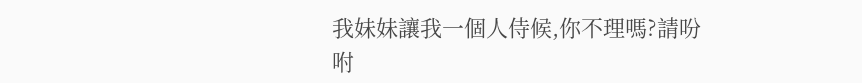我妹妹讓我一個人侍候,你不理嗎?請吩咐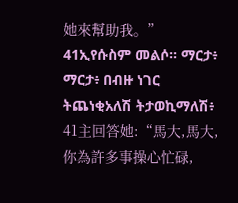她來幫助我。”
41ኢየሱስም መልሶ። ማርታ፥ ማርታ፥ በብዙ ነገር ትጨነቂአለሽ ትታወኪማለሽ፥
41主回答她:“馬大,馬大,你為許多事操心忙碌,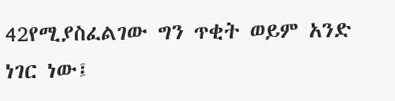42የሚያስፈልገው ግን ጥቂት ወይም አንድ ነገር ነው፤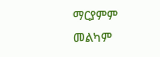ማርያምም መልካም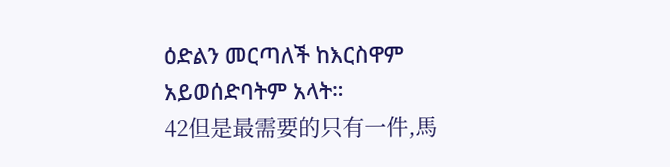ዕድልን መርጣለች ከእርስዋም አይወሰድባትም አላት።
42但是最需要的只有一件,馬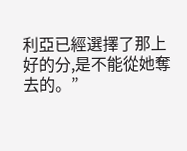利亞已經選擇了那上好的分,是不能從她奪去的。”